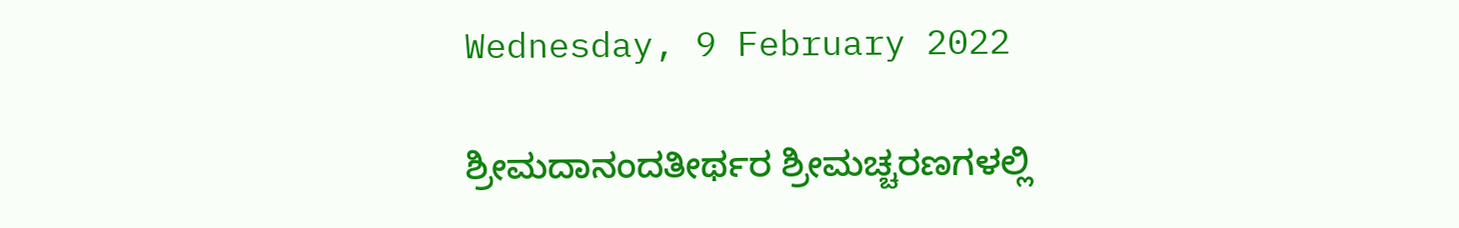Wednesday, 9 February 2022

ಶ್ರೀಮದಾನಂದತೀರ್ಥರ ಶ್ರೀಮಚ್ಚರಣಗಳಲ್ಲಿ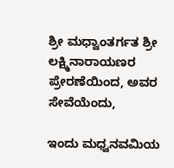ಶ್ರೀ ಮಧ್ವಾಂತರ್ಗತ ಶ್ರೀ ಲಕ್ಷ್ಮಿನಾರಾಯಣರ ಪ್ರೇರಣೆಯಿಂದ, ಅವರ ಸೇವೆಯೆಂದು,

ಇಂದು ಮಧ್ವನವಮಿಯ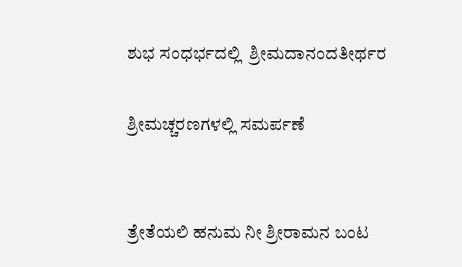ಶುಭ ಸಂಧರ್ಭದಲ್ಲಿ  ಶ್ರೀಮದಾನಂದತೀರ್ಥರ

ಶ್ರೀಮಚ್ಚರಣಗಳಲ್ಲಿ ಸಮರ್ಪಣೆ


ತ್ರೇತೆಯಲಿ ಹನುಮ ನೀ ಶ್ರೀರಾಮನ ಬಂಟ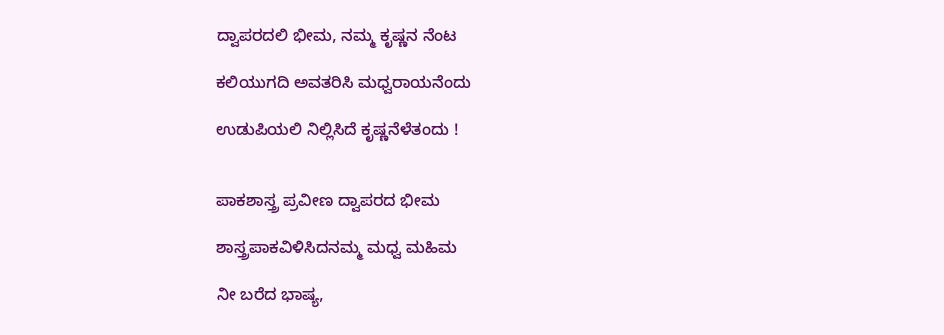ದ್ವಾಪರದಲಿ ಭೀಮ, ನಮ್ಮ ಕೃಷ್ಣನ ನೆಂಟ

ಕಲಿಯುಗದಿ ಅವತರಿಸಿ ಮಧ್ವರಾಯನೆಂದು

ಉಡುಪಿಯಲಿ ನಿಲ್ಲಿಸಿದೆ ಕೃಷ್ಣನೆಳೆತಂದು !


ಪಾಕಶಾಸ್ತ್ರ ಪ್ರವೀಣ ದ್ವಾಪರದ ಭೀಮ

ಶಾಸ್ತ್ರಪಾಕವಿಳಿಸಿದನಮ್ಮ ಮಧ್ವ ಮಹಿಮ

ನೀ ಬರೆದ ಭಾಷ್ಯ,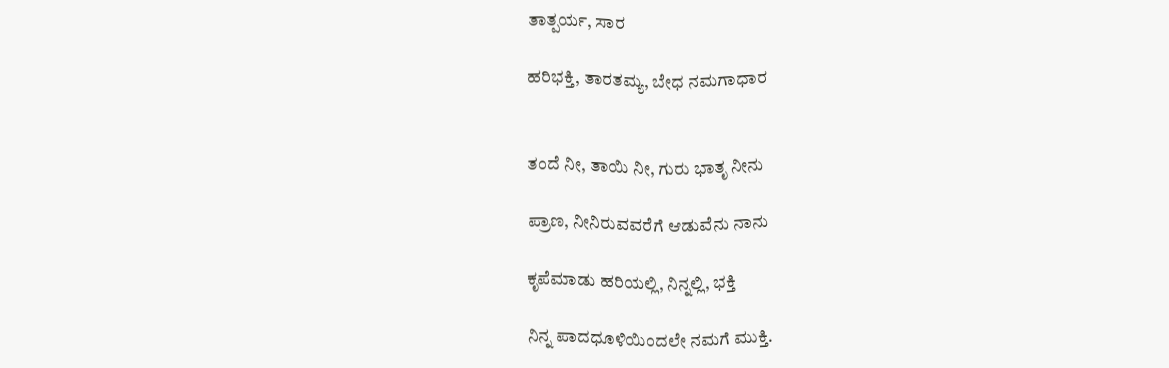ತಾತ್ಪರ್ಯ, ಸಾರ

ಹರಿಭಕ್ತಿ, ತಾರತಮ್ಯ, ಬೇಧ ನಮಗಾಧಾರ


ತಂದೆ ನೀ, ತಾಯಿ ನೀ, ಗುರು ಭಾತೃ ನೀನು

ಪ್ರಾಣ, ನೀನಿರುವವರೆಗೆ ಆಡುವೆನು ನಾನು

ಕೃಪೆಮಾಡು ಹರಿಯಲ್ಲಿ, ನಿನ್ನಲ್ಲಿ, ಭಕ್ತಿ

ನಿನ್ನ ಪಾದಧೂಳಿಯಿಂದಲೇ ನಮಗೆ ಮುಕ್ತಿ.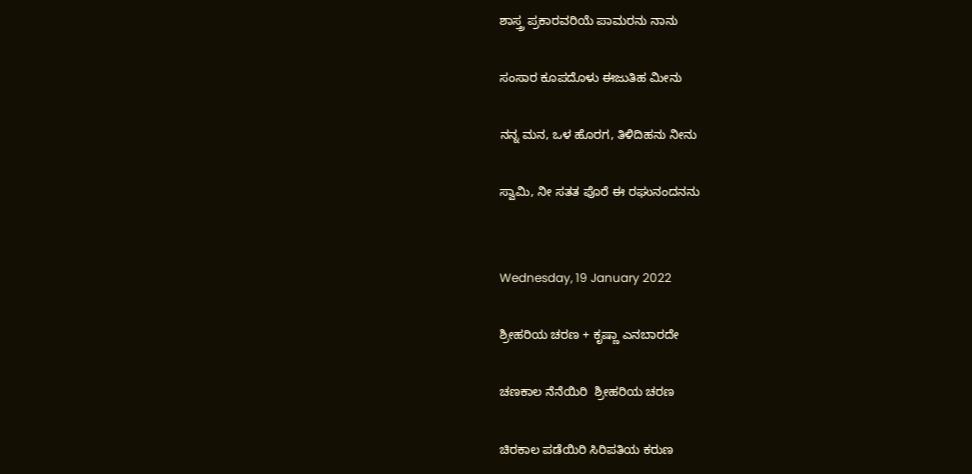ಶಾಸ್ತ್ರ ಪ್ರಕಾರವರಿಯೆ ಪಾಮರನು ನಾನು

ಸಂಸಾರ ಕೂಪದೊಳು ಈಜುತಿಹ ಮೀನು

ನನ್ನ ಮನ, ಒಳ ಹೊರಗ, ತಿಳಿದಿಹನು ನೀನು

ಸ್ವಾಮಿ, ನೀ ಸತತ ಪೊರೆ ಈ ರಘುನಂದನನು


Wednesday, 19 January 2022

ಶ್ರೀಹರಿಯ ಚರಣ + ಕೃಷ್ಣಾ ಎನಬಾರದೇ

ಚಣಕಾಲ ನೆನೆಯಿರಿ  ಶ್ರೀಹರಿಯ ಚರಣ

ಚಿರಕಾಲ ಪಡೆಯಿರಿ ಸಿರಿಪತಿಯ ಕರುಣ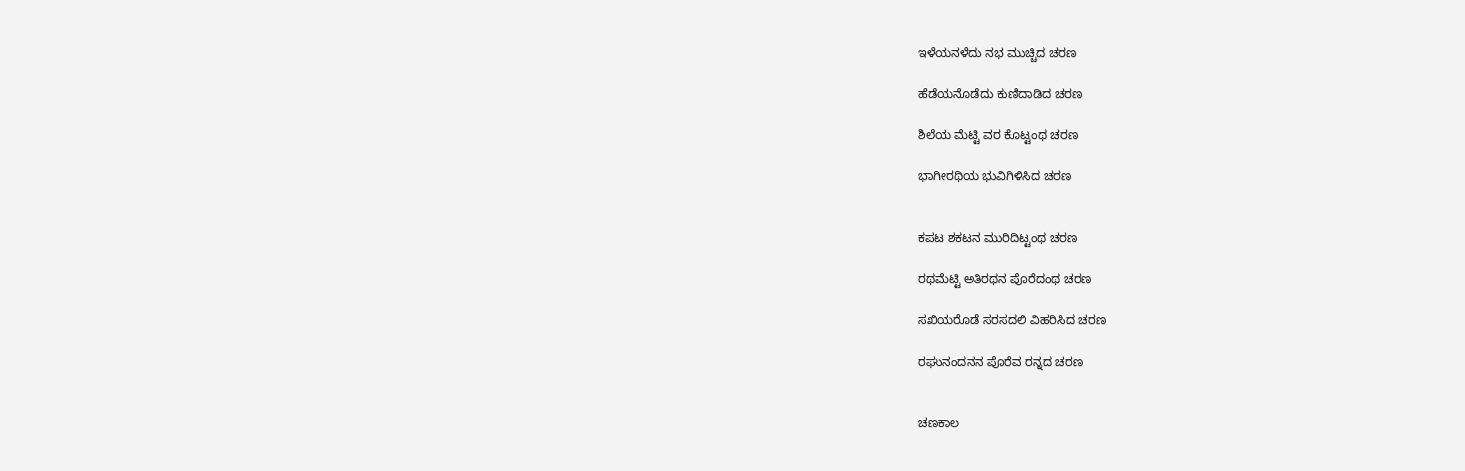ಇಳೆಯನಳೆದು ನಭ ಮುಚ್ಚಿದ ಚರಣ

ಹೆಡೆಯನೊಡೆದು ಕುಣಿದಾಡಿದ ಚರಣ

ಶಿಲೆಯ ಮೆಟ್ಟಿ ವರ ಕೊಟ್ಟಂಥ ಚರಣ

ಭಾಗೀರಥಿಯ ಭುವಿಗಿಳಿಸಿದ ಚರಣ


ಕಪಟ ಶಕಟನ ಮುರಿದಿಟ್ಟಂಥ ಚರಣ

ರಥಮೆಟ್ಟಿ ಅತಿರಥನ ಪೊರೆದಂಥ ಚರಣ

ಸಖಿಯರೊಡೆ ಸರಸದಲಿ ವಿಹರಿಸಿದ ಚರಣ

ರಘುನಂದನನ ಪೊರೆವ ರನ್ನದ ಚರಣ


ಚಣಕಾಲ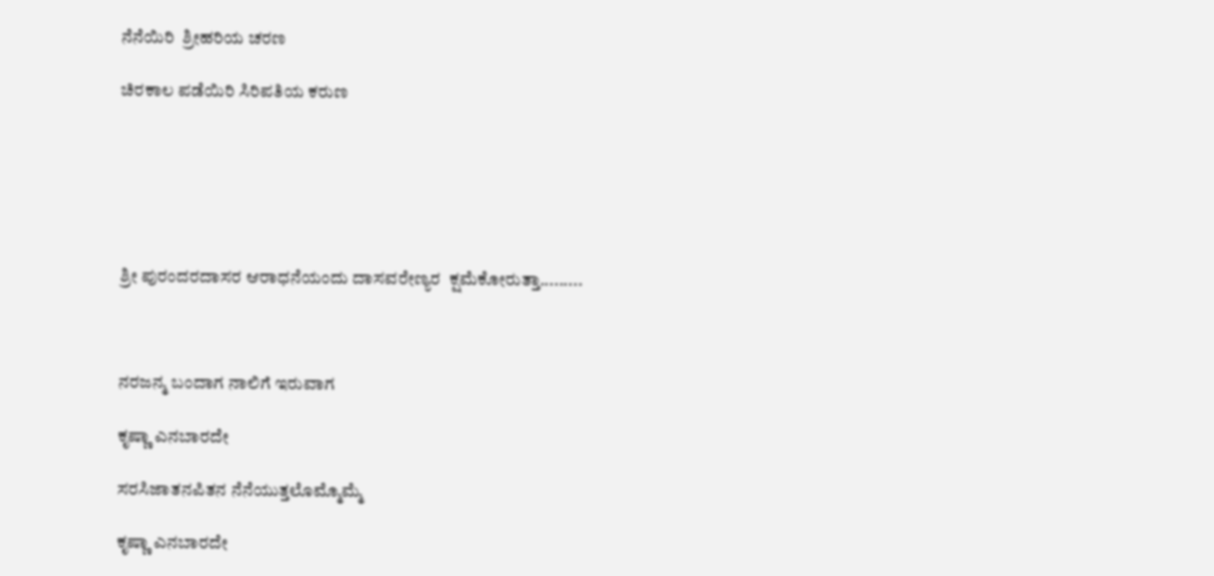ನೆನೆಯಿರಿ  ಶ್ರೀಹರಿಯ ಚರಣ

ಚಿರಕಾಲ ಪಡೆಯಿರಿ ಸಿರಿಪತಿಯ ಕರುಣ






ಶ್ರೀ ಪುರಂದರದಾಸರ ಆರಾಧನೆಯಂದು ದಾಸವರೇಣ್ಯರ  ಕ್ಷಮೆಕೋರುತ್ತಾ.........



ನರಜನ್ಮ ಬಂದಾಗ ನಾಲಿಗೆ ಇರುವಾಗ

ಕೃಷ್ಣಾ ಎನಬಾರದೇ

ಸರಸಿಜಾತನಪಿತನ ನೆನೆಯುತ್ತಲೊಮ್ಮೊಮ್ಮೆ

ಕೃಷ್ಣಾ ಎನಬಾರದೇ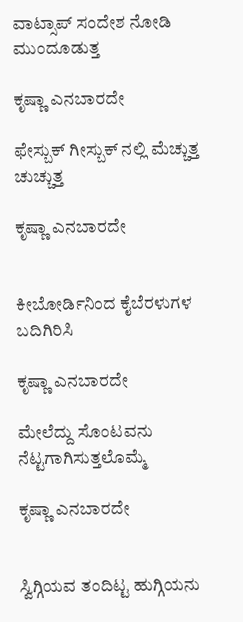ವಾಟ್ಸಾಪ್ ಸಂದೇಶ ನೋಡಿ ಮುಂದೂಡುತ್ತ

ಕೃಷ್ಣಾ ಎನಬಾರದೇ

ಫೇಸ್ಬುಕ್ ಗೀಸ್ಬುಕ್ ನಲ್ಲಿ ಮೆಚ್ಚುತ್ತ ಚುಚ್ಚುತ್ತ

ಕೃಷ್ಣಾ ಎನಬಾರದೇ


ಕೀಬೋರ್ಡಿನಿಂದ ಕೈಬೆರಳುಗಳ  ಬದಿಗಿರಿಸಿ

ಕೃಷ್ಣಾ ಎನಬಾರದೇ

ಮೇಲೆದ್ದು ಸೊಂಟವನು ನೆಟ್ಟಗಾಗಿಸುತ್ತಲೊಮ್ಮೆ

ಕೃಷ್ಣಾ ಎನಬಾರದೇ


ಸ್ವಿಗ್ಗಿಯವ ತಂದಿಟ್ಟ ಹುಗ್ಗಿಯನು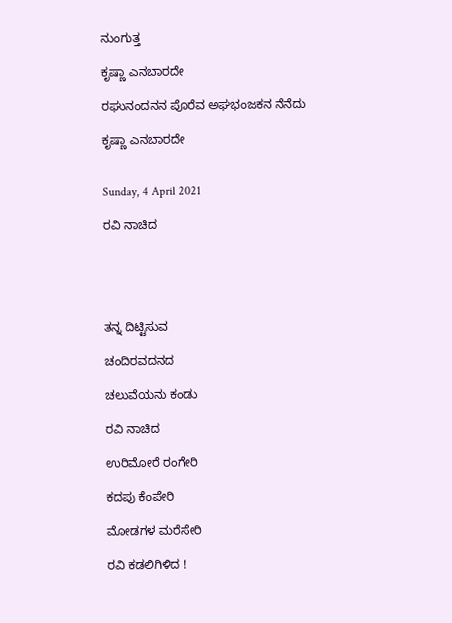ನುಂಗುತ್ತ

ಕೃಷ್ಣಾ ಎನಬಾರದೇ

ರಘುನಂದನನ ಪೊರೆವ ಅಘಭಂಜಕನ ನೆನೆದು

ಕೃಷ್ಣಾ ಎನಬಾರದೇ


Sunday, 4 April 2021

ರವಿ ನಾಚಿದ





ತನ್ನ ದಿಟ್ಟಿಸುವ

ಚಂದಿರವದನದ

ಚಲುವೆಯನು ಕಂಡು

ರವಿ ನಾಚಿದ

ಉರಿಮೋರೆ ರಂಗೇರಿ

ಕದಪು ಕೆಂಪೇರಿ

ಮೋಡಗಳ ಮರೆಸೇರಿ

ರವಿ ಕಡಲಿಗಿಳಿದ !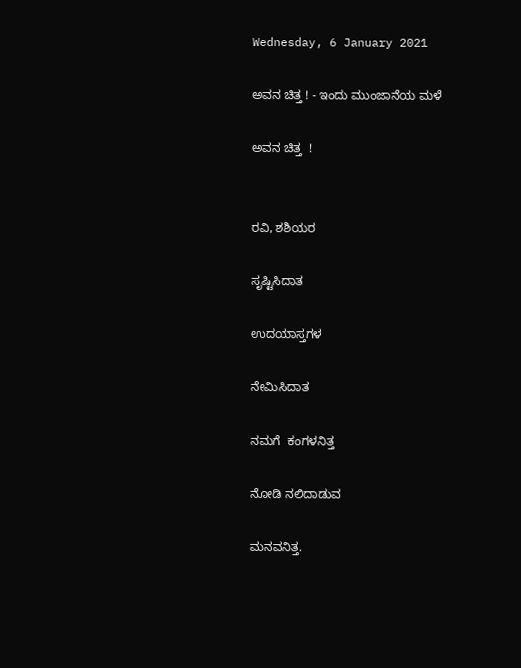Wednesday, 6 January 2021

ಅವನ ಚಿತ್ತ ! - ಇಂದು ಮುಂಜಾನೆಯ ಮಳೆ

ಅವನ ಚಿತ್ತ  !


ರವಿ, ಶಶಿಯರ

ಸೃಷ್ಟಿಸಿದಾತ

ಉದಯಾಸ್ತಗಳ

ನೇಮಿಸಿದಾತ

ನಮಗೆ  ಕಂಗಳನಿತ್ತ

ನೋಡಿ ನಲಿದಾಡುವ

ಮನವನಿತ್ತ.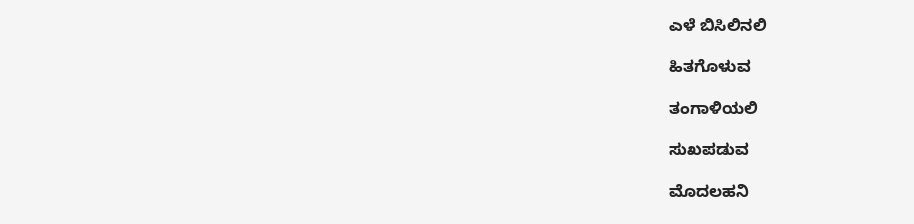ಎಳೆ ಬಿಸಿಲಿನಲಿ

ಹಿತಗೊಳುವ

ತಂಗಾಳಿಯಲಿ

ಸುಖಪಡುವ

ಮೊದಲಹನಿ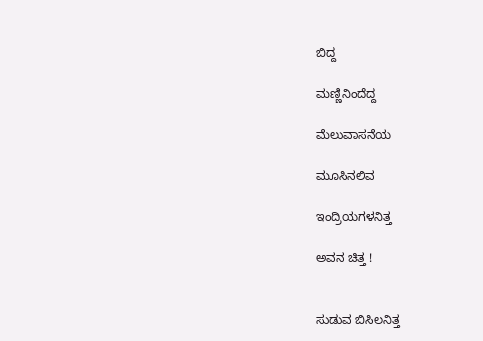ಬಿದ್ದ

ಮಣ್ಣಿನಿಂದೆದ್ದ

ಮೆಲುವಾಸನೆಯ

ಮೂಸಿನಲಿವ

ಇಂದ್ರಿಯಗಳನಿತ್ತ

ಅವನ ಚಿತ್ತ !


ಸುಡುವ ಬಿಸಿಲನಿತ್ತ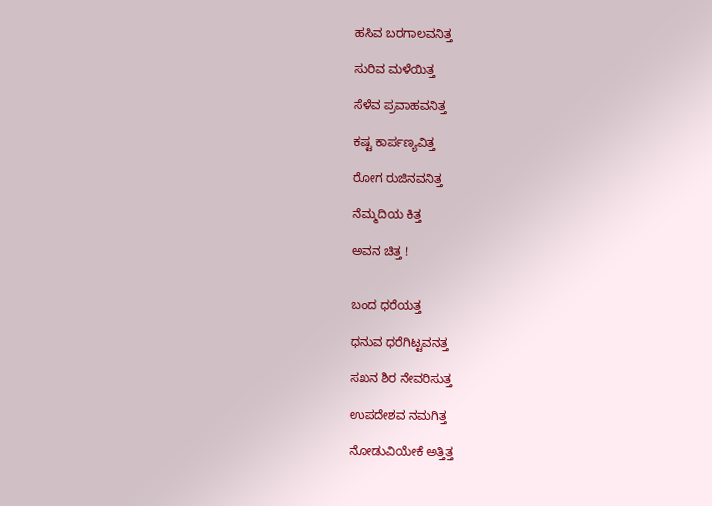ಹಸಿವ ಬರಗಾಲವನಿತ್ತ

ಸುರಿವ ಮಳೆಯಿತ್ತ

ಸೆಳೆವ ಪ್ರವಾಹವನಿತ್ತ

ಕಷ್ಟ ಕಾರ್ಪಣ್ಯವಿತ್ತ

ರೋಗ ರುಜಿನವನಿತ್ತ

ನೆಮ್ಮದಿಯ ಕಿತ್ತ

ಅವನ ಚಿತ್ತ !


ಬಂದ ಧರೆಯತ್ತ

ಧನುವ ಧರೆಗಿಟ್ಟವನತ್ತ

ಸಖನ ಶಿರ ನೇವರಿಸುತ್ತ

ಉಪದೇಶವ ನಮಗಿತ್ತ

ನೋಡುವಿಯೇಕೆ ಅತ್ತಿತ್ತ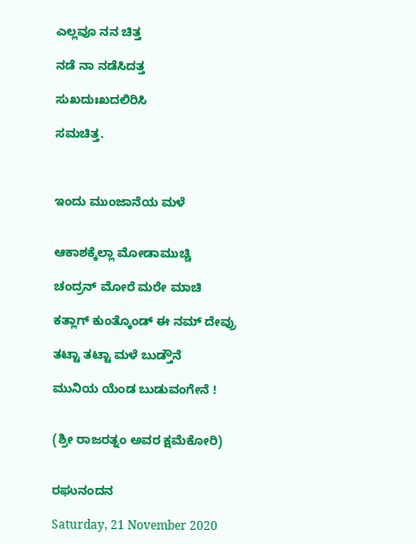ಎಲ್ಲವೂ ನನ ಚಿತ್ತ

ನಡೆ ನಾ ನಡೆಸಿದತ್ತ

ಸುಖದುಃಖದಲಿರಿಸಿ

ಸಮಚಿತ್ತ.



ಇಂದು ಮುಂಜಾನೆಯ ಮಳೆ


ಆಕಾಶಕ್ಕೆಲ್ಲಾ ಮೋಡಾಮುಚ್ಚಿ

ಚಂದ್ರನ್ ಮೋರೆ ಮರೇ ಮಾಚಿ

ಕತ್ಲಾಗ್ ಕುಂತ್ಕೊಂಡ್ ಈ ನಮ್ ದೇವ್ರು

ತಟ್ಟಾ ತಟ್ಟಾ ಮಳೆ ಬುಡ್ತೌನೆ

ಮುನಿಯ ಯೆಂಡ ಬುಡುವಂಗೇನೆ !


(ಶ್ರೀ ರಾಜರತ್ನಂ ಅವರ ಕ್ಷಮೆಕೋರಿ)


ರಘುನಂದನ

Saturday, 21 November 2020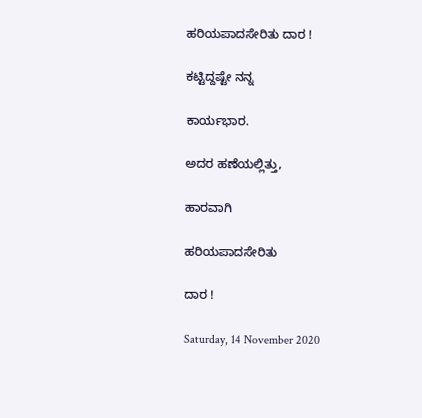ಹರಿಯಪಾದಸೇರಿತು ದಾರ !

ಕಟ್ಟಿದ್ದಷ್ಟೇ ನನ್ನ

ಕಾರ್ಯಭಾರ.

ಅದರ ಹಣೆಯಲ್ಲಿತ್ತು,

ಹಾರವಾಗಿ

ಹರಿಯಪಾದಸೇರಿತು

ದಾರ !

Saturday, 14 November 2020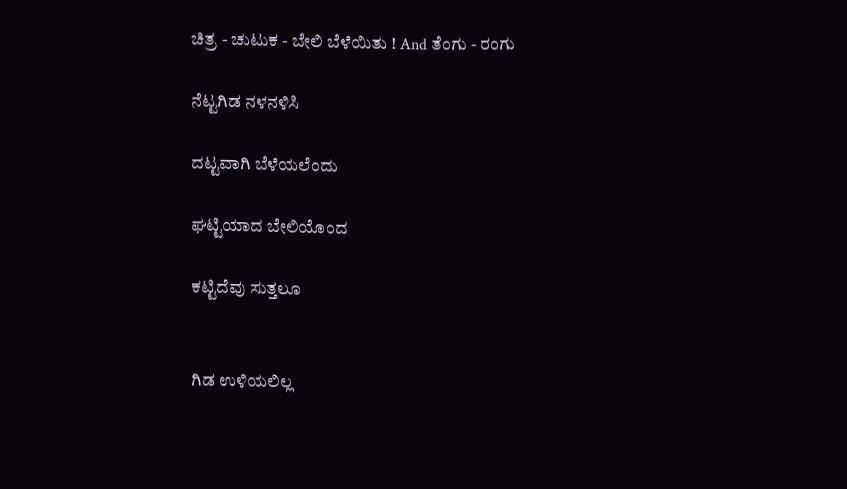ಚಿತ್ರ - ಚುಟುಕ - ಬೇಲಿ ಬೆಳೆಯಿತು ! And ತೆಂಗು - ರಂಗು

ನೆಟ್ಟಗಿಡ ನಳನಳಿಸಿ

ದಟ್ಟವಾಗಿ ಬೆಳೆಯಲೆಂದು

ಘಟ್ಟಿಯಾದ ಬೇಲಿಯೊಂದ

ಕಟ್ಟಿದೆವು ಸುತ್ತಲೂ


ಗಿಡ ಉಳಿಯಲಿಲ್ಲ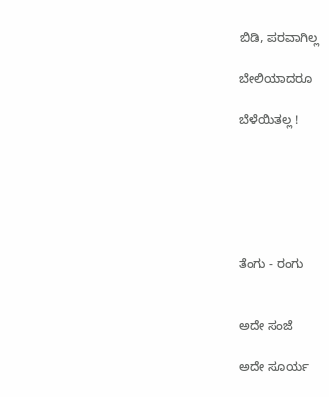ಬಿಡಿ, ಪರವಾಗಿಲ್ಲ

ಬೇಲಿಯಾದರೂ

ಬೆಳೆಯಿತಲ್ಲ !






ತೆಂಗು - ರಂಗು


ಅದೇ ಸಂಜೆ

ಅದೇ ಸೂರ್ಯ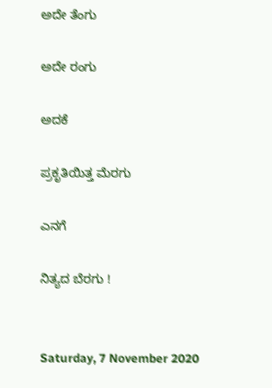ಅದೇ ತೆಂಗು

ಅದೇ ರಂಗು

ಅದಕೆ

ಪ್ರಕೃತಿಯಿತ್ತ ಮೆರಗು

ಎನಗೆ

ನಿತ್ಯದ ಬೆರಗು !


Saturday, 7 November 2020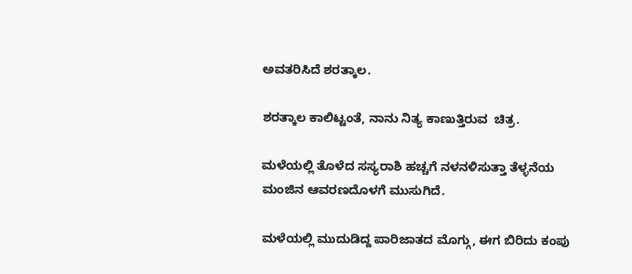ಅವತರಿಸಿದೆ ಶರತ್ಕಾಲ.

ಶರತ್ಕಾಲ ಕಾಲಿಟ್ಟಂತೆ, ನಾನು ನಿತ್ಯ ಕಾಣುತ್ತಿರುವ  ಚಿತ್ರ.

ಮಳೆಯಲ್ಲಿ ತೊಳೆದ ಸಸ್ಯರಾಶಿ ಹಚ್ಚಗೆ ನಳನಳಿಸುತ್ತಾ ತೆಳ್ಳನೆಯ ಮಂಜಿನ ಆವರಣದೊಳಗೆ ಮುಸುಗಿದೆ.

ಮಳೆಯಲ್ಲಿ ಮುದುಡಿದ್ದ ಪಾರಿಜಾತದ ಮೊಗ್ಗು, ಈಗ ಬಿರಿದು ಕಂಪು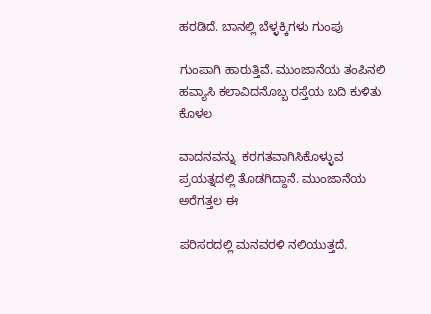ಹರಡಿದೆ. ಬಾನಲ್ಲಿ ಬೆಳ್ಳಕ್ಕಿಗಳು ಗುಂಪು

ಗುಂಪಾಗಿ ಹಾರುತ್ತಿವೆ. ಮುಂಜಾನೆಯ ತಂಪಿನಲಿ ಹವ್ಯಾಸಿ ಕಲಾವಿದನೊಬ್ಬ ರಸ್ತೆಯ ಬದಿ ಕುಳಿತು ಕೊಳಲ

ವಾದನವನ್ನು  ಕರಗತವಾಗಿಸಿಕೊಳ್ಳುವ ಪ್ರಯತ್ನದಲ್ಲಿ ತೊಡಗಿದ್ದಾನೆ. ಮುಂಜಾನೆಯ ಅರೆಗತ್ತಲ ಈ

ಪರಿಸರದಲ್ಲಿ ಮನವರಳಿ ನಲಿಯುತ್ತದೆ.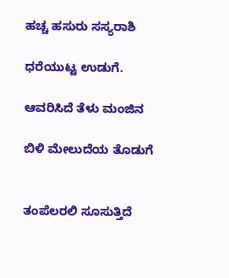ಹಚ್ಚ ಹಸುರು ಸಸ್ಯರಾಶಿ

ಧರೆಯುಟ್ಟ ಉಡುಗೆ.

ಆವರಿಸಿದೆ ತೆಳು ಮಂಜಿನ

ಬಿಳಿ ಮೇಲುದೆಯ ತೊಡುಗೆ


ತಂಪೆಲರಲಿ ಸೂಸುತ್ತಿದೆ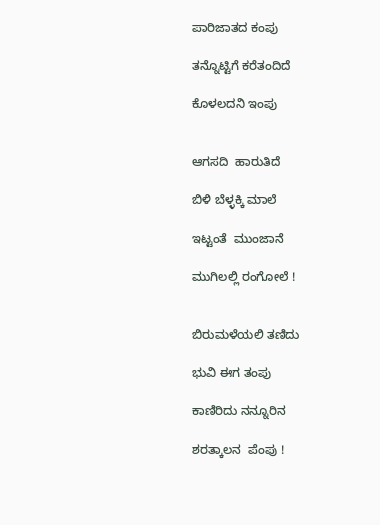ಪಾರಿಜಾತದ ಕಂಪು

ತನ್ನೊಟ್ಟಿಗೆ ಕರೆತಂದಿದೆ

ಕೊಳಲದನಿ ಇಂಪು


ಆಗಸದಿ  ಹಾರುತಿದೆ

ಬಿಳಿ ಬೆಳ್ಳಕ್ಕಿ ಮಾಲೆ

ಇಟ್ಟಂತೆ  ಮುಂಜಾನೆ

ಮುಗಿಲಲ್ಲಿ ರಂಗೋಲೆ !


ಬಿರುಮಳೆಯಲಿ ತಣಿದು

ಭುವಿ ಈಗ ತಂಪು

ಕಾಣಿರಿದು ನನ್ನೂರಿನ

ಶರತ್ಕಾಲನ  ಪೆಂಪು !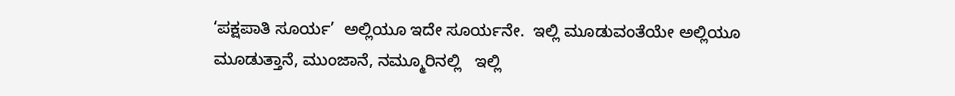‘ಪಕ್ಷಪಾತಿ ಸೂರ್ಯ’  ಅಲ್ಲಿಯೂ ಇದೇ ಸೂರ್ಯನೇ.  ಇಲ್ಲಿ ಮೂಡುವಂತೆಯೇ ಅಲ್ಲಿಯೂ  ಮೂಡುತ್ತಾನೆ, ಮುಂಜಾನೆ, ನಮ್ಮೂರಿನಲ್ಲಿ   ಇಲ್ಲಿ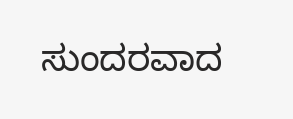ಸುಂದರವಾದ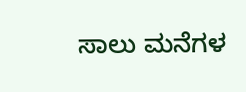ಸಾಲು ಮನೆಗಳ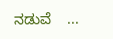ನಡುವೆ    ...